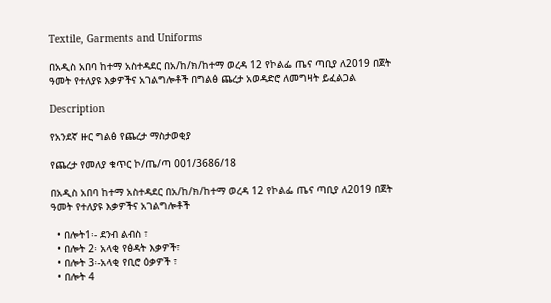Textile, Garments and Uniforms

በአዲስ አበባ ከተማ አስተዳደር በአ/ከ/ክ/ከተማ ወረዳ 12 የኮልፌ ጤና ጣቢያ ለ2019 በጀት ዓመት የተለያዩ እቃዎችና አገልግሎቶች በግልፅ ጨረታ አወዳድሮ ለመግዛት ይፈልጋል

Description

የአንደኛ ዙር ግልፅ የጨረታ ማስታወቂያ

የጨረታ የመለያ ቁጥር ኮ/ጤ/ጣ 001/3686/18

በአዲስ አበባ ከተማ አስተዳደር በአ/ከ/ክ/ከተማ ወረዳ 12 የኮልፌ ጤና ጣቢያ ለ2019 በጀት ዓመት የተለያዩ እቃዎችና አገልግሎቶች

  • በሎት1፡- ደንብ ልብስ ፣
  • በሎት 2፡ አላቂ የፅዳት እቃዎች፣
  • በሎት 3፡-አላቂ የቢሮ ዕቃዎች ፣
  • በሎት 4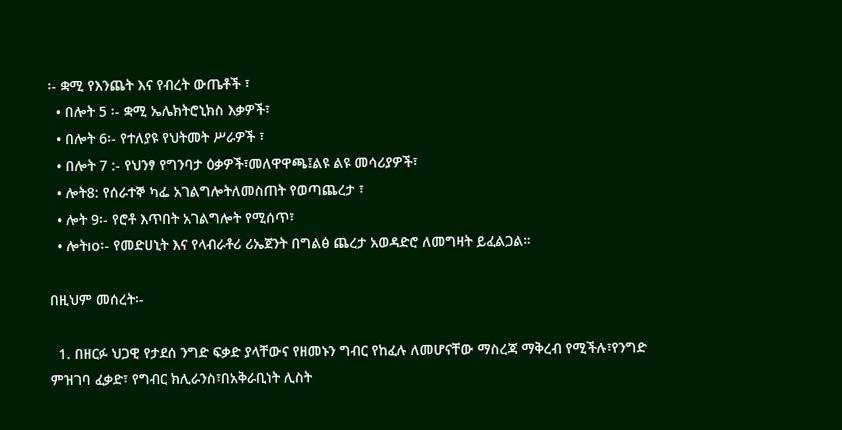፡- ቋሚ የእንጨት እና የብረት ውጤቶች ፣
  • በሎት 5 ፡- ቋሚ ኤሌክትሮኒክስ እቃዎች፣
  • በሎት 6፡- የተለያዩ የህትመት ሥራዎች ፣
  • በሎት 7 :- የህንፃ የግንባታ ዕቃዎች፣መለዋዋጫ፤ልዩ ልዩ መሳሪያዎች፣
  • ሎት8: የሰራተኞ ካፌ አገልግሎትለመስጠት የወጣጨረታ ፣
  • ሎት 9፡- የሮቶ እጥበት አገልግሎት የሚሰጥ፣
  • ሎትıo፡- የመድሀኒት እና የላብራቶሪ ሪኤጀንት በግልፅ ጨረታ አወዳድሮ ለመግዛት ይፈልጋል።

በዚህም መሰረት፡-

  1. በዘርፉ ህጋዊ የታደሰ ንግድ ፍቃድ ያላቸውና የዘመኑን ግብር የከፈሉ ለመሆናቸው ማስረጃ ማቅረብ የሚችሉ፣የንግድ ምዝገባ ፈቃድ፣ የግብር ክሊራንስ፣በአቅራቢነት ሊስት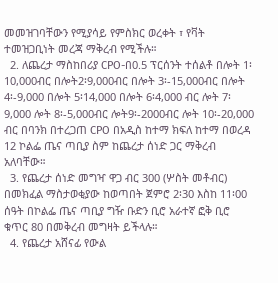መመዝገባቸውን የሚያሳይ የምስክር ወረቀት ፣ የቫት ተመዝጋቢነት መረጃ ማቅረብ የሚችሉ።
  2. ለጨረታ ማስከበሪያ CPO-በ0.5 ፕርሰንት ተሰልቶ በሎት 1፡10,000ብር በሎት2፡9,000ብር በሎት 3፡-15,000ብር በሎት 4፡-9,000 በሎት 5፡14,000 በሎት 6፡4,000 ብር ሎት 7፡9,000 ሎት 8፡-5,000ብር ሎት9፡-2000ብር ሎት 10፡-20,000 ብር በባንክ በተረጋጠ CPO በአዲስ ከተማ ክፍለ ከተማ በወረዳ 12 ኮልፌ ጤና ጣቢያ ስም ከጨረታ ሰነድ ጋር ማቅረብ አለባቸው።
  3. የጨረታ ሰነድ መግዣ ዋጋ ብር 300 (ሦስት መቶብር) በመክፈል ማስታወቂያው ከወጣበት ጀምሮ 2፡30 እስከ 11፡00 ሰዓት በኮልፌ ጤና ጣቢያ ግዥ ቡድን ቢሮ አራተኛ ፎቅ ቢሮ ቁጥር 80 በመቅረብ መግዛት ይችላሉ።
  4. የጨረታ አሸናፊ የውል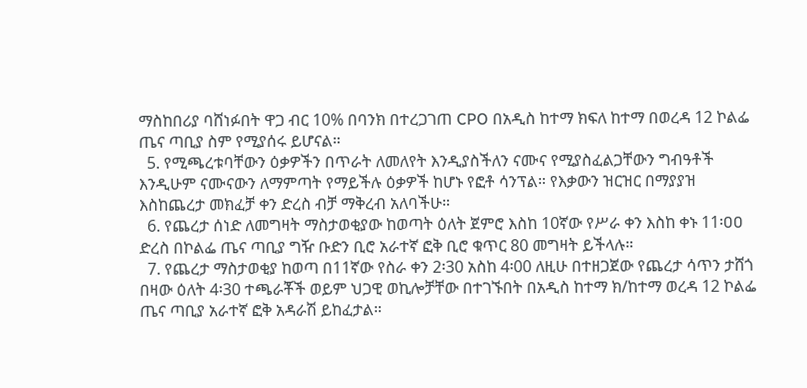ማስከበሪያ ባሸነፉበት ዋጋ ብር 10% በባንክ በተረጋገጠ CPO በአዲስ ከተማ ክፍለ ከተማ በወረዳ 12 ኮልፌ ጤና ጣቢያ ስም የሚያሰሩ ይሆናል።
  5. የሚጫረቱባቸውን ዕቃዎችን በጥራት ለመለየት እንዲያስችለን ናሙና የሚያስፈልጋቸውን ግብዓቶች እንዲሁም ናሙናውን ለማምጣት የማይችሉ ዕቃዎች ከሆኑ የፎቶ ሳንፕል። የእቃውን ዝርዝር በማያያዝ እስከጨረታ መክፈቻ ቀን ድረስ ብቻ ማቅረብ አለባችሁ።
  6. የጨረታ ሰነድ ለመግዛት ማስታወቂያው ከወጣት ዕለት ጀምሮ እስከ 10ኛው የሥራ ቀን እስከ ቀኑ 11፡ዐዐ ድረስ በኮልፌ ጤና ጣቢያ ግዥ ቡድን ቢሮ አራተኛ ፎቅ ቢሮ ቁጥር 80 መግዛት ይችላሉ።
  7. የጨረታ ማስታወቂያ ከወጣ በ11ኛው የስራ ቀን 2፡30 አስከ 4፡00 ለዚሁ በተዘጋጀው የጨረታ ሳጥን ታሸጎ በዛው ዕለት 4፡30 ተጫራቾች ወይም ህጋዊ ወኪሎቻቸው በተገኙበት በአዲስ ከተማ ክ/ከተማ ወረዳ 12 ኮልፌ ጤና ጣቢያ አራተኛ ፎቅ አዳራሽ ይከፈታል።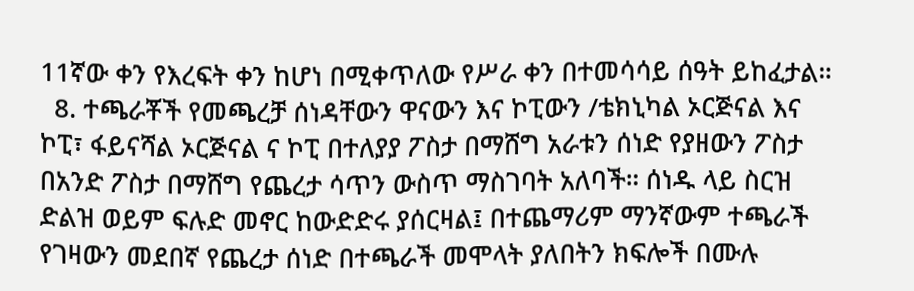11ኛው ቀን የእረፍት ቀን ከሆነ በሚቀጥለው የሥራ ቀን በተመሳሳይ ሰዓት ይከፈታል።
  8. ተጫራቾች የመጫረቻ ሰነዳቸውን ዋናውን እና ኮፒውን /ቴክኒካል ኦርጅናል እና ኮፒ፣ ፋይናሻል ኦርጅናል ና ኮፒ በተለያያ ፖስታ በማሸግ አራቱን ሰነድ የያዘውን ፖስታ በአንድ ፖስታ በማሸግ የጨረታ ሳጥን ውስጥ ማስገባት አለባች። ሰነዱ ላይ ስርዝ ድልዝ ወይም ፍሉድ መኖር ከውድድሩ ያሰርዛል፤ በተጨማሪም ማንኛውም ተጫራች የገዛውን መደበኛ የጨረታ ሰነድ በተጫራች መሞላት ያለበትን ክፍሎች በሙሉ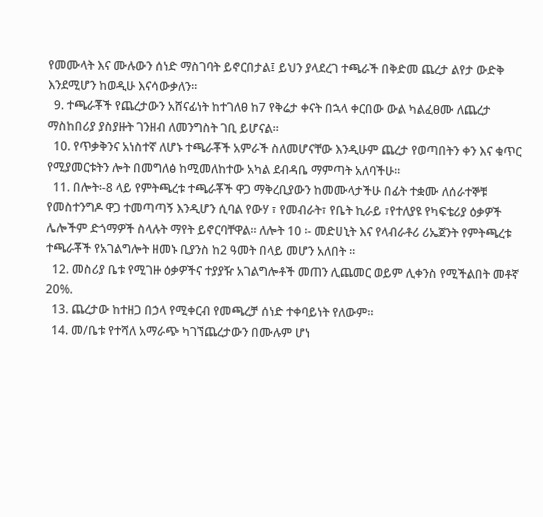የመሙላት እና ሙሉውን ሰነድ ማስገባት ይኖርበታል፤ ይህን ያላደረገ ተጫራች በቅድመ ጨረታ ልየታ ውድቅ እንደሚሆን ከወዲሁ እናሳውቃለን።
  9. ተጫራቾች የጨረታውን አሸናፊነት ከተገለፀ ከ7 የቅሬታ ቀናት በኋላ ቀርበው ውል ካልፈፀሙ ለጨረታ ማስከበሪያ ያስያዙት ገንዘብ ለመንግስት ገቢ ይሆናል።
  10. የጥቃቅንና አነስተኛ ለሆኑ ተጫራቾች አምራች ስለመሆናቸው እንዲሁም ጨረታ የወጣበትን ቀን እና ቁጥር የሚያመርቱትን ሎት በመግለፅ ከሚመለከተው አካል ደብዳቤ ማምጣት አለባችሁ።
  11. በሎት፡-8 ላይ የምትጫረቱ ተጫራቾች ዋጋ ማቅረቢያውን ከመሙላታችሁ በፊት ተቋሙ ለሰራተኞቹ የመስተንግዶ ዋጋ ተመጣጣኝ እንዲሆን ሲባል የውሃ ፣ የመብራት፣ የቤት ኪራይ ፣የተለያዩ የካፍቴሪያ ዕቃዎች ሌሎችም ድጎማዎች ስላሉት ማየት ይኖርባቸዋል። ለሎት 10 ፡- መድሀኒት እና የላብራቶሪ ሪኤጀንት የምትጫረቱ ተጫራቾች የአገልግሎት ዘመኑ ቢያንስ ከ2 ዓመት በላይ መሆን አለበት ።
  12. መስሪያ ቤቱ የሚገዙ ዕቃዎችና ተያያዥ አገልግሎቶች መጠን ሊጨመር ወይም ሊቀንስ የሚችልበት መቶኛ 20%.
  13. ጨረታው ከተዘጋ በኃላ የሚቀርብ የመጫረቻ ሰነድ ተቀባይነት የለውም።
  14. መ/ቤቱ የተሻለ አማራጭ ካገኘጨረታውን በሙሉም ሆነ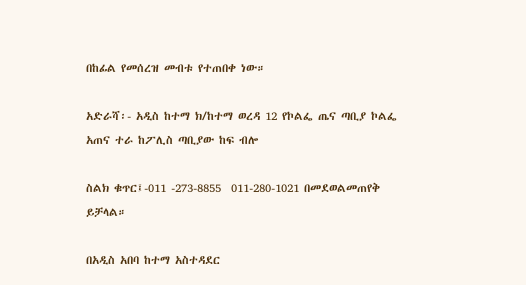በከፊል የመሰረዝ መብቱ የተጠበቀ ነው።

አድራሻ፡- አዲስ ከተማ ክ/ከተማ ወረዳ 12 የኮልፌ ጤና ጣቢያ ኮልፌ አጠና ተራ ከፖሊስ ጣቢያው ከፍ ብሎ

ስልክ ቁጥር፤-011 -273-8855  011-280-1021 በመደወልመጠየቅ ይቻላል።

በአዲስ አበባ ከተማ አስተዳደር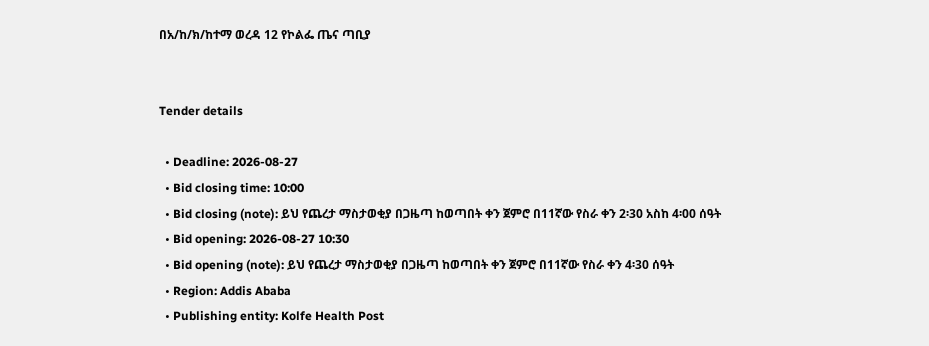በአ/ከ/ክ/ከተማ ወረዳ 12 የኮልፌ ጤና ጣቢያ


Tender details

  • Deadline: 2026-08-27
  • Bid closing time: 10:00
  • Bid closing (note): ይህ የጨረታ ማስታወቂያ በጋዜጣ ከወጣበት ቀን ጀምሮ በ11ኛው የስራ ቀን 2፡30 አስከ 4፡00 ሰዓት
  • Bid opening: 2026-08-27 10:30
  • Bid opening (note): ይህ የጨረታ ማስታወቂያ በጋዜጣ ከወጣበት ቀን ጀምሮ በ11ኛው የስራ ቀን 4፡30 ሰዓት
  • Region: Addis Ababa
  • Publishing entity: Kolfe Health Post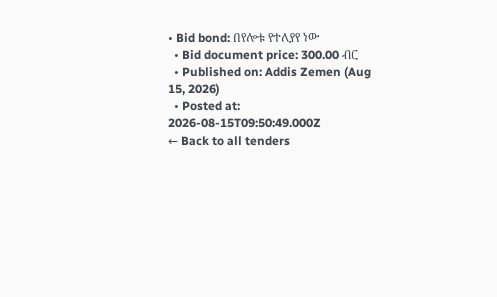• Bid bond: በየሎቱ የተለያየ ነው
  • Bid document price: 300.00 ብር
  • Published on: Addis Zemen (Aug 15, 2026)
  • Posted at: 2026-08-15T09:50:49.000Z
← Back to all tenders